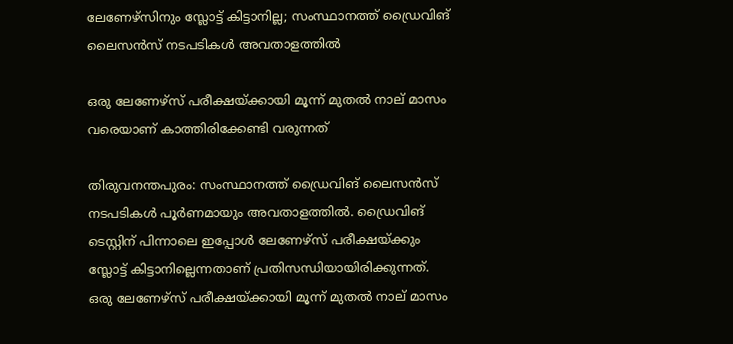ലേണേഴ്‌സിനും സ്ലോട്ട് കിട്ടാനില്ല; സംസ്ഥാനത്ത് ഡ്രൈവിങ് ലൈസന്‍സ് നടപടികള്‍ അവതാളത്തില്‍

ഒരു ലേണേഴ്‌സ് പരീക്ഷയ്ക്കായി മൂന്ന് മുതല്‍ നാല് മാസം വരെയാണ് കാത്തിരിക്കേണ്ടി വരുന്നത്

തിരുവനന്തപുരം: സംസ്ഥാനത്ത് ഡ്രൈവിങ് ലൈസന്‍സ് നടപടികള്‍ പൂര്‍ണമായും അവതാളത്തില്‍. ഡ്രൈവിങ് ടെസ്റ്റിന് പിന്നാലെ ഇപ്പോള്‍ ലേണേഴ്‌സ് പരീക്ഷയ്ക്കും സ്ലോട്ട് കിട്ടാനില്ലെന്നതാണ് പ്രതിസന്ധിയായിരിക്കുന്നത്. ഒരു ലേണേഴ്‌സ് പരീക്ഷയ്ക്കായി മൂന്ന് മുതല്‍ നാല് മാസം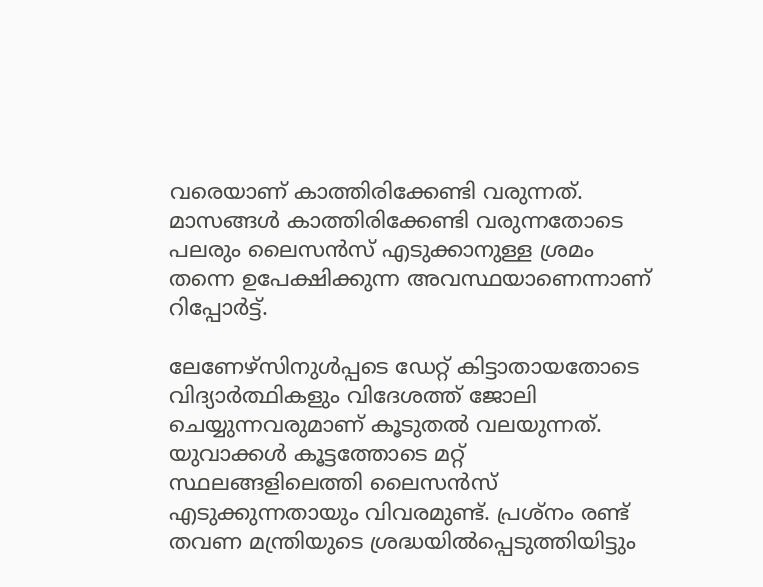വരെയാണ് കാത്തിരിക്കേണ്ടി വരുന്നത്. മാസങ്ങള്‍ കാത്തിരിക്കേണ്ടി വരുന്നതോടെ പലരും ലൈസന്‍സ് എടുക്കാനുള്ള ശ്രമം തന്നെ ഉപേക്ഷിക്കുന്ന അവസ്ഥയാണെന്നാണ് റിപ്പോര്‍ട്ട്.

ലേണേഴ്‌സിനുള്‍പ്പടെ ഡേറ്റ് കിട്ടാതായതോടെ വിദ്യാര്‍ത്ഥികളും വിദേശത്ത് ജോലി ചെയ്യുന്നവരുമാണ് കൂടുതല്‍ വലയുന്നത്. യുവാക്കള്‍ കൂട്ടത്തോടെ മറ്റ് സ്ഥലങ്ങളിലെത്തി ലൈസന്‍സ് എടുക്കുന്നതായും വിവരമുണ്ട്. പ്രശ്‌നം രണ്ട് തവണ മന്ത്രിയുടെ ശ്രദ്ധയില്‍പ്പെടുത്തിയിട്ടും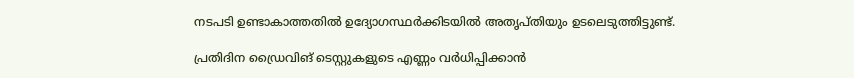നടപടി ഉണ്ടാകാത്തതില്‍ ഉദ്യോഗസ്ഥര്‍ക്കിടയില്‍ അതൃപ്തിയും ഉടലെടുത്തിട്ടുണ്ട്.

പ്രതിദിന ഡ്രൈവിങ് ടെസ്റ്റുകളുടെ എണ്ണം വര്‍ധിപ്പിക്കാന്‍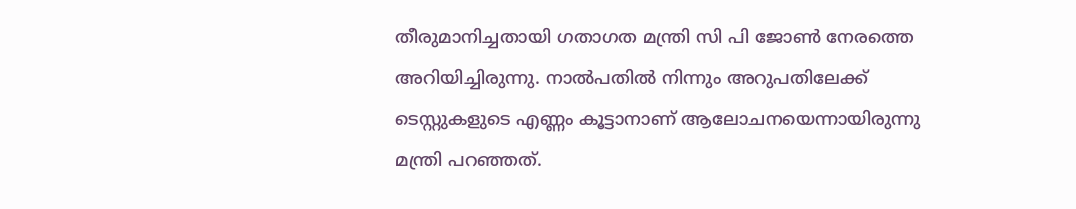തീരുമാനിച്ചതായി ഗതാഗത മന്ത്രി സി പി ജോണ്‍ നേരത്തെ അറിയിച്ചിരുന്നു. നാല്‍പതില്‍ നിന്നും അറുപതിലേക്ക് ടെസ്റ്റുകളുടെ എണ്ണം കൂട്ടാനാണ് ആലോചനയെന്നായിരുന്നു മന്ത്രി പറഞ്ഞത്.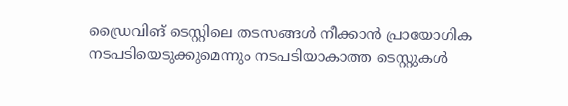ഡ്രൈവിങ് ടെസ്റ്റിലെ തടസങ്ങള്‍ നീക്കാന്‍ പ്രായോഗിക നടപടിയെടുക്കുമെന്നും നടപടിയാകാത്ത ടെസ്റ്റുകള്‍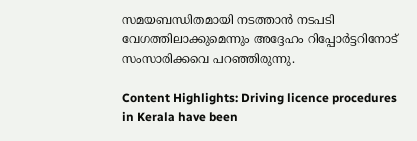സമയബന്ധിതമായി നടത്താന്‍ നടപടി വേഗത്തിലാക്കുമെന്നും അദ്ദേഹം റിപ്പോര്‍ട്ടറിനോട് സംസാരിക്കവെ പറഞ്ഞിരുന്നു.

Content Highlights: Driving licence procedures in Kerala have been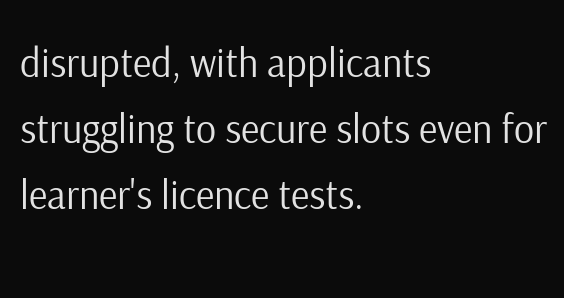disrupted, with applicants struggling to secure slots even for learner's licence tests.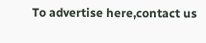To advertise here,contact us